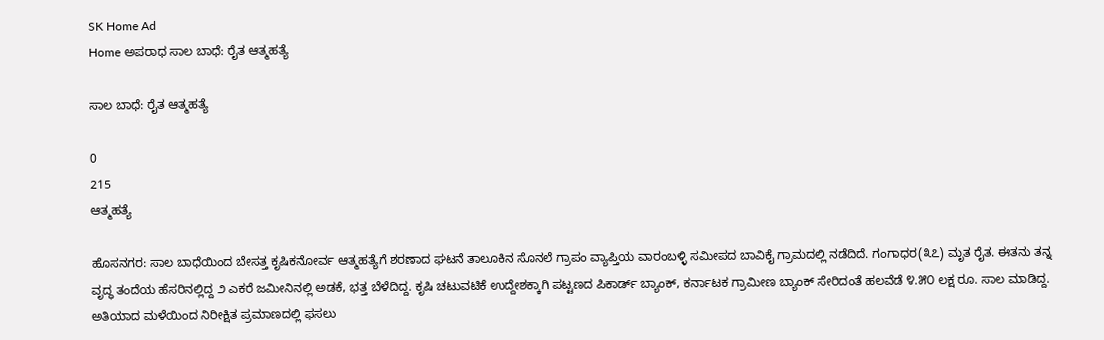SK Home Ad
Home ಅಪರಾಧ ಸಾಲ ಬಾಧೆ: ರೈತ ಆತ್ಮಹತ್ಯೆ

ಸಾಲ ಬಾಧೆ: ರೈತ ಆತ್ಮಹತ್ಯೆ

0
215
ಆತ್ಮಹತ್ಯೆ

ಹೊಸನಗರ: ಸಾಲ ಬಾಧೆಯಿಂದ ಬೇಸತ್ತ ಕೃಷಿಕನೋರ್ವ ಆತ್ಮಹತ್ಯೆಗೆ ಶರಣಾದ ಘಟನೆ ತಾಲೂಕಿನ ಸೊನಲೆ ಗ್ರಾಪಂ ವ್ಯಾಪ್ತಿಯ ವಾರಂಬಳ್ಳಿ ಸಮೀಪದ ಬಾವಿಕೈ ಗ್ರಾಮದಲ್ಲಿ ನಡೆದಿದೆ. ಗಂಗಾಧರ(೩೭) ಮೃತ ರೈತ. ಈತನು ತನ್ನ ವೃದ್ಧ ತಂದೆಯ ಹೆಸರಿನಲ್ಲಿದ್ದ ೨ ಎಕರೆ ಜಮೀನಿನಲ್ಲಿ ಅಡಕೆ, ಭತ್ತ ಬೆಳೆದಿದ್ದ. ಕೃಷಿ ಚಟುವಟಿಕೆ ಉದ್ದೇಶಕ್ಕಾಗಿ ಪಟ್ಟಣದ ಪಿಕಾರ್ಡ್ ಬ್ಯಾಂಕ್, ಕರ್ನಾಟಕ ಗ್ರಾಮೀಣ ಬ್ಯಾಂಕ್ ಸೇರಿದಂತೆ ಹಲವೆಡೆ ೪.೫೦ ಲಕ್ಷ ರೂ. ಸಾಲ ಮಾಡಿದ್ದ. ಅತಿಯಾದ ಮಳೆಯಿಂದ ನಿರೀಕ್ಷಿತ ಪ್ರಮಾಣದಲ್ಲಿ ಫಸಲು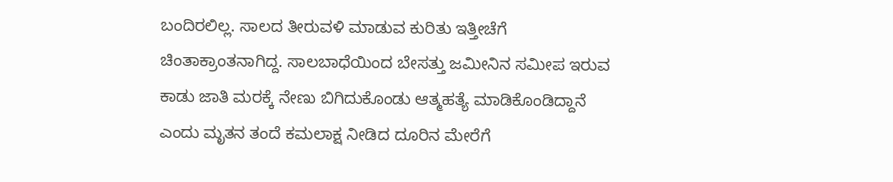ಬಂದಿರಲಿಲ್ಲ. ಸಾಲದ ತೀರುವಳಿ ಮಾಡುವ ಕುರಿತು ಇತ್ತೀಚೆಗೆ ಚಿಂತಾಕ್ರಾಂತನಾಗಿದ್ದ. ಸಾಲಬಾಧೆಯಿಂದ ಬೇಸತ್ತು ಜಮೀನಿನ ಸಮೀಪ ಇರುವ ಕಾಡು ಜಾತಿ ಮರಕ್ಕೆ ನೇಣು ಬಿಗಿದುಕೊಂಡು ಆತ್ಮಹತ್ಯೆ ಮಾಡಿಕೊಂಡಿದ್ದಾನೆ ಎಂದು ಮೃತನ ತಂದೆ ಕಮಲಾಕ್ಷ ನೀಡಿದ ದೂರಿನ ಮೇರೆಗೆ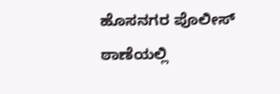ಹೊಸನಗರ ಪೊಲೀಸ್ ಠಾಣೆಯಲ್ಲಿ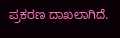ಪ್ರಕರಣ ದಾಖಲಾಗಿದೆ.